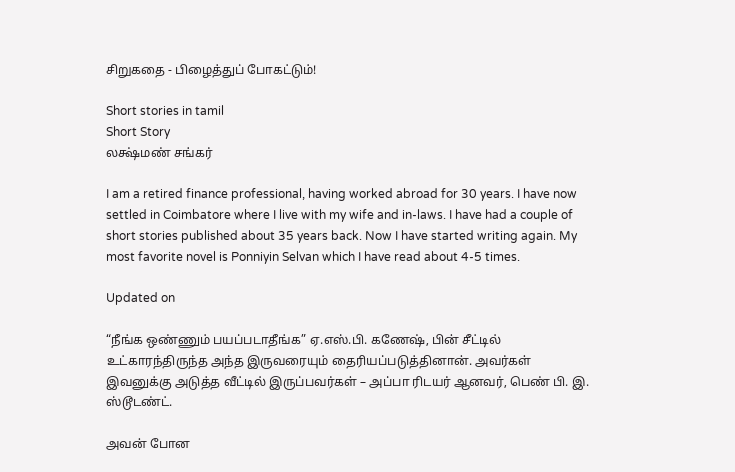சிறுகதை - பிழைத்துப் போகட்டும்!

Short stories in tamil
Short Story
லக்ஷ்மண் சங்கர்

I am a retired finance professional, having worked abroad for 30 years. I have now settled in Coimbatore where I live with my wife and in-laws. I have had a couple of short stories published about 35 years back. Now I have started writing again. My most favorite novel is Ponniyin Selvan which I have read about 4-5 times.

Updated on

“நீங்க ஒண்ணும் பயப்படாதீங்க” ஏ.எஸ்.பி. கணேஷ், பின் சீட்டில் உட்காரந்திருந்த அந்த இருவரையும் தைரியப்படுத்தினான். அவர்கள் இவனுக்கு அடுத்த வீட்டில் இருப்பவர்கள் – அப்பா ரிடயர் ஆனவர், பெண் பி. இ. ஸ்டூடண்ட்.

அவன் போன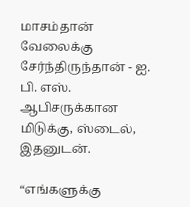மாசம்தான் வேலைக்கு சேர்ந்திருந்தான் - ஐ. பி. எஸ். ஆபிசருக்கான மிடுக்கு, ஸ்டைல், இதனுடன்.

“எங்களுக்கு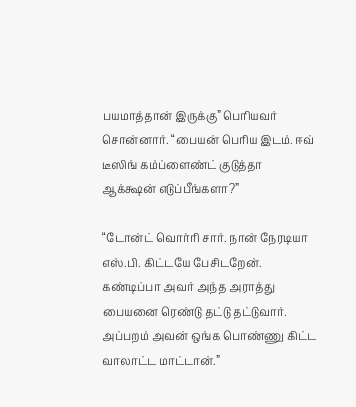பயமாத்தான் இருக்கு” பெரியவர் சொன்னார். “பையன் பெரிய இடம். ஈவ் டீஸிங் கம்ப்ளைண்ட் குடுத்தா ஆக்க்ஷன் எடுப்பீங்களா?”

“டோன்ட் வொர்ரி சார். நான் நேரடியா எஸ்.பி. கிட்டயே பேசிடறேன். கண்டிப்பா அவர் அந்த அராத்து பையனை ரெண்டு தட்டு தட்டுவார். அப்பறம் அவன் ஒங்க பொண்ணு கிட்ட வாலாட்ட மாட்டான்.”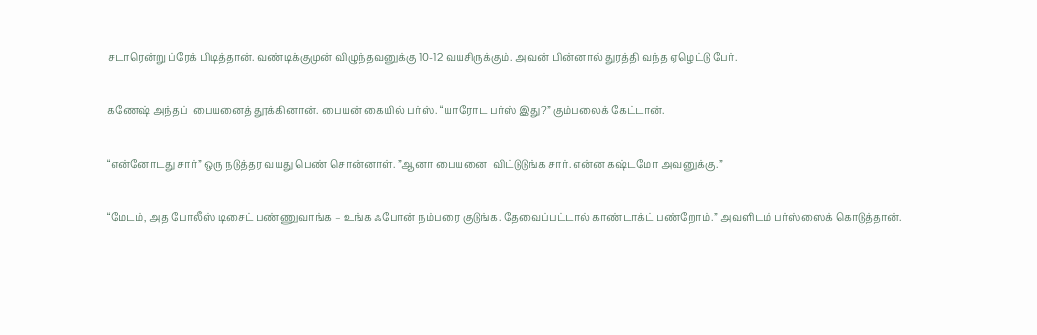சடாரென்று ப்ரேக் பிடித்தான். வண்டிக்குமுன் விழுந்தவனுக்கு 10-12 வயசிருக்கும். அவன் பின்னால் துரத்தி வந்த ஏழெட்டு பேர்.

கணேஷ் அந்தப்  பையனைத் தூக்கினான். பையன் கையில் பர்ஸ். “யாரோட பர்ஸ் இது?” கும்பலைக் கேட்டான்.

“என்னோடது சார்” ஒரு நடுத்தர வயது பெண் சொன்னாள். ”ஆனா பையனை  விட்டுடுங்க சார். என்ன கஷ்டமோ அவனுக்கு.”

“மேடம், அத போலீஸ் டிசைட் பண்ணுவாங்க – உங்க ஃபோன் நம்பரை குடுங்க. தேவைப்பட்டால் காண்டாக்ட் பண்றோம்.” அவளிடம் பர்ஸ்ஸைக் கொடுத்தான்.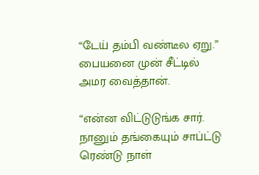“டேய் தம்பி வண்டீல ஏறு.” பையனை முன் சீட்டில் அமர வைத்தான்.

“என்ன விட்டுடுங்க சார். நானும் தங்கையும் சாப்ட்டு ரெண்டு நாள்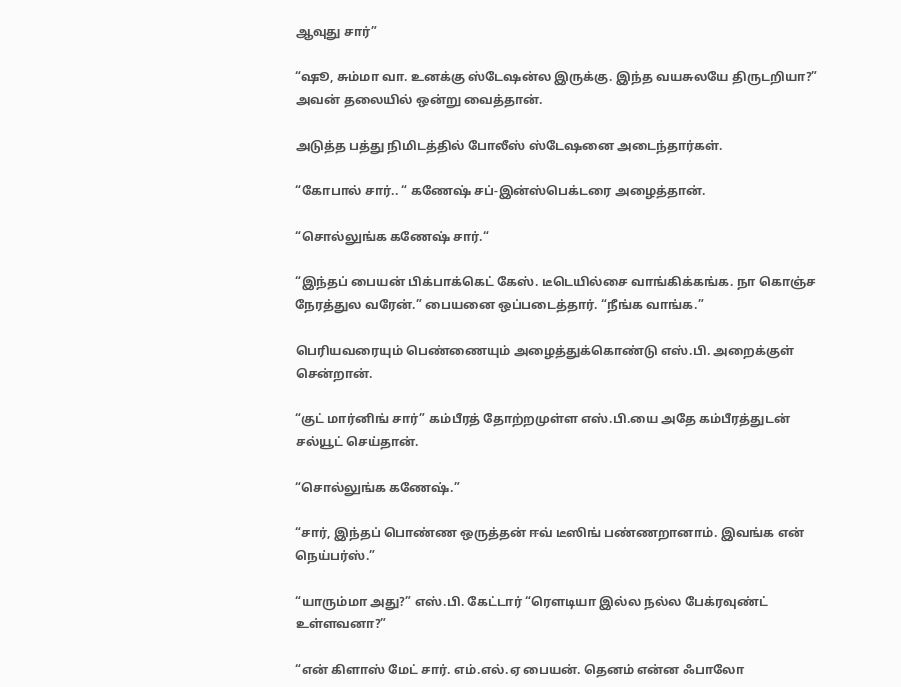ஆவுது சார்”

“ஷூ, சும்மா வா. உனக்கு ஸ்டேஷன்ல இருக்கு. இந்த வயசுலயே திருடறியா?” அவன் தலையில் ஒன்று வைத்தான்.

அடுத்த பத்து நிமிடத்தில் போலீஸ் ஸ்டேஷனை அடைந்தார்கள்.

“கோபால் சார்.. “ கணேஷ் சப்-இன்ஸ்பெக்டரை அழைத்தான்.

“சொல்லுங்க கணேஷ் சார்.“

“இந்தப் பையன் பிக்பாக்கெட் கேஸ். டீடெயில்சை வாங்கிக்கங்க. நா கொஞ்ச நேரத்துல வரேன்.” பையனை ஒப்படைத்தார். “நீங்க வாங்க.”

பெரியவரையும் பெண்ணையும் அழைத்துக்கொண்டு எஸ்.பி. அறைக்குள் சென்றான்.

“குட் மார்னிங் சார்” கம்பீரத் தோற்றமுள்ள எஸ்.பி.யை அதே கம்பீரத்துடன் சல்யூட் செய்தான்.

“சொல்லுங்க கணேஷ்.”

“சார், இந்தப் பொண்ண ஒருத்தன் ஈவ் டீஸிங் பண்ணறானாம். இவங்க என் நெய்பர்ஸ்.”

“யாரும்மா அது?” எஸ்.பி. கேட்டார் “ரௌடியா இல்ல நல்ல பேக்ரவுண்ட் உள்ளவனா?”

“என் கிளாஸ் மேட் சார். எம்.எல்.ஏ பையன். தெனம் என்ன ஃபாலோ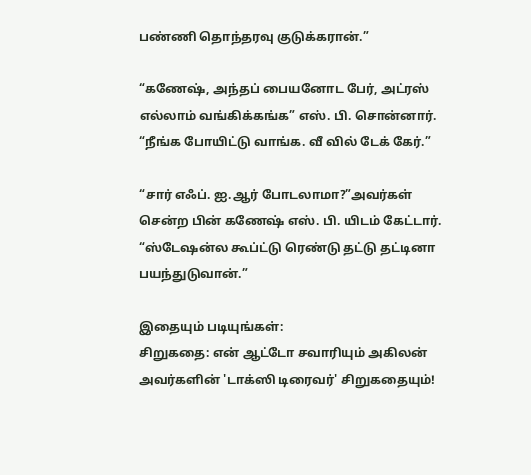பண்ணி தொந்தரவு குடுக்கரான்.”

“கணேஷ், அந்தப் பையனோட பேர், அட்ரஸ் எல்லாம் வங்கிக்கங்க” எஸ். பி. சொன்னார். “நீங்க போயிட்டு வாங்க. வீ வில் டேக் கேர்.”

“சார் எஃப். ஐ.ஆர் போடலாமா?”அவர்கள் சென்ற பின் கணேஷ் எஸ். பி. யிடம் கேட்டார். “ஸ்டேஷன்ல கூப்ட்டு ரெண்டு தட்டு தட்டினா பயந்துடுவான்.”

இதையும் படியுங்கள்:
சிறுகதை: என் ஆட்டோ சவாரியும் அகிலன் அவர்களின் 'டாக்ஸி டிரைவர்' சிறுகதையும்!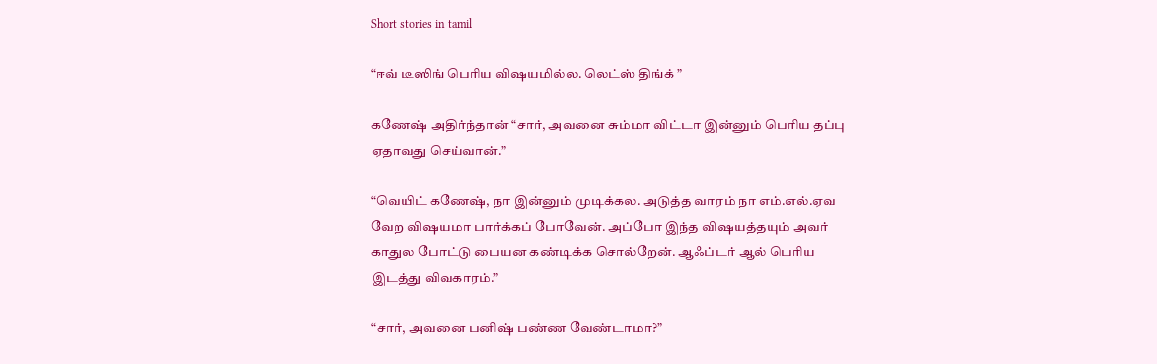Short stories in tamil

“ஈவ் டீஸிங் பெரிய விஷயமில்ல. லெட்ஸ் திங்க் ”

கணேஷ் அதிர்ந்தான் “சார், அவனை சும்மா விட்டா இன்னும் பெரிய தப்பு ஏதாவது செய்வான்.”

“வெயிட் கணேஷ், நா இன்னும் முடிக்கல. அடுத்த வாரம் நா எம்.எல்.ஏவ வேற விஷயமா பார்க்கப் போவேன். அப்போ இந்த விஷயத்தயும் அவர் காதுல போட்டு பையன கண்டிக்க சொல்றேன். ஆஃப்டர் ஆல் பெரிய இடத்து விவகாரம்.”

“சார், அவனை பனிஷ் பண்ண வேண்டாமா?”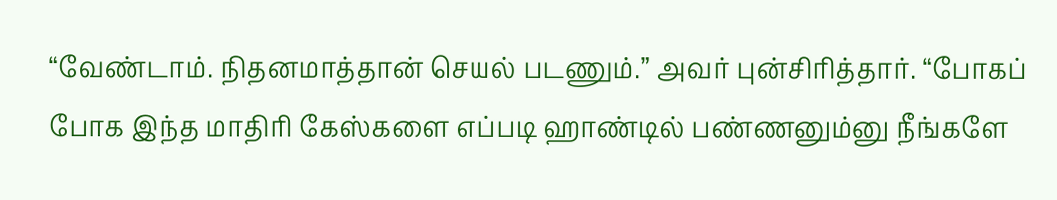“வேண்டாம். நிதனமாத்தான் செயல் படணும்.” அவர் புன்சிரித்தார். “போகப் போக இந்த மாதிரி கேஸ்களை எப்படி ஹாண்டில் பண்ணனும்னு நீங்களே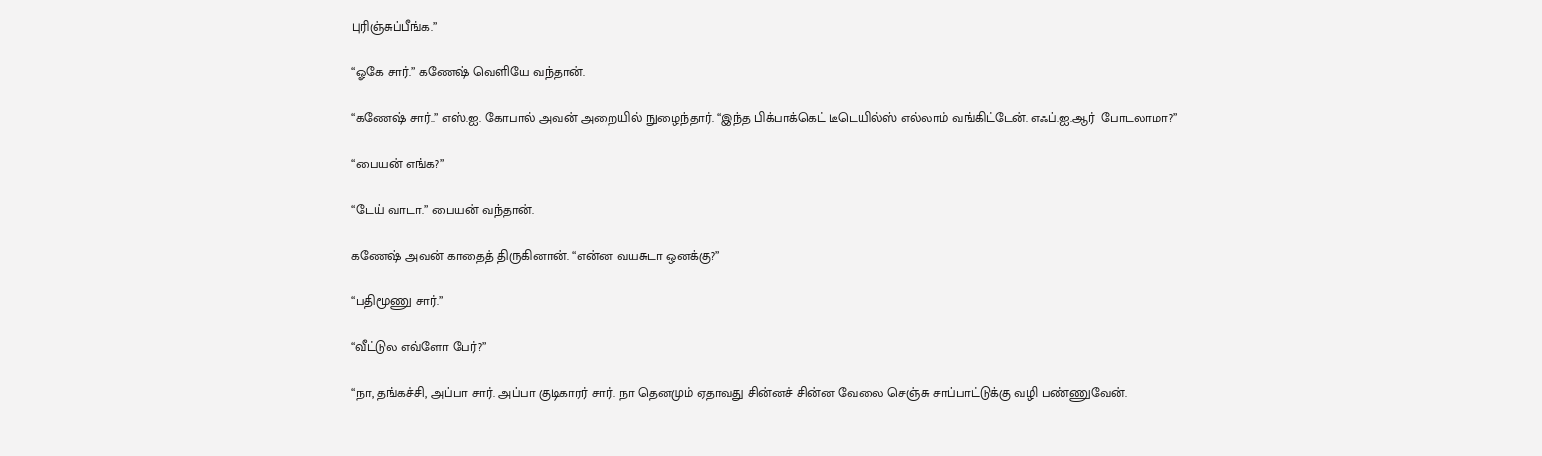புரிஞ்சுப்பீங்க.”

“ஓகே சார்.” கணேஷ் வெளியே வந்தான்.

“கணேஷ் சார்..” எஸ்.ஐ. கோபால் அவன் அறையில் நுழைந்தார். “இந்த பிக்பாக்கெட் டீடெயில்ஸ் எல்லாம் வங்கிட்டேன். எஃப்.ஐ.ஆர்  போடலாமா?”

“பையன் எங்க?”

“டேய் வாடா.” பையன் வந்தான்.

கணேஷ் அவன் காதைத் திருகினான். “என்ன வயசுடா ஒனக்கு?”

“பதிமூணு சார்.”

“வீட்டுல எவ்ளோ பேர்?”

“நா, தங்கச்சி, அப்பா சார். அப்பா குடிகாரர் சார். நா தெனமும் ஏதாவது சின்னச் சின்ன வேலை செஞ்சு சாப்பாட்டுக்கு வழி பண்ணுவேன்.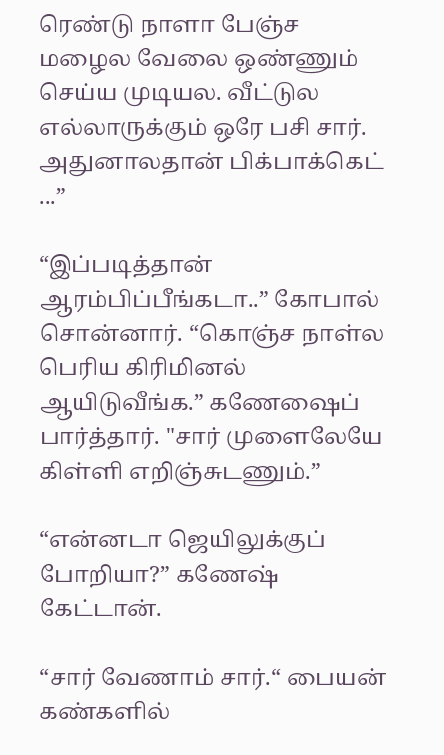ரெண்டு நாளா பேஞ்ச மழைல வேலை ஒண்ணும் செய்ய முடியல. வீட்டுல எல்லாருக்கும் ஒரே பசி சார். அதுனாலதான் பிக்பாக்கெட் ...”

“இப்படித்தான் ஆரம்பிப்பீங்கடா..” கோபால் சொன்னார். “கொஞ்ச நாள்ல பெரிய கிரிமினல் ஆயிடுவீங்க.” கணேஷைப் பார்த்தார். "சார் முளைலேயே கிள்ளி எறிஞ்சுடணும்.”

“என்னடா ஜெயிலுக்குப் போறியா?” கணேஷ் கேட்டான்.

“சார் வேணாம் சார்.“ பையன் கண்களில்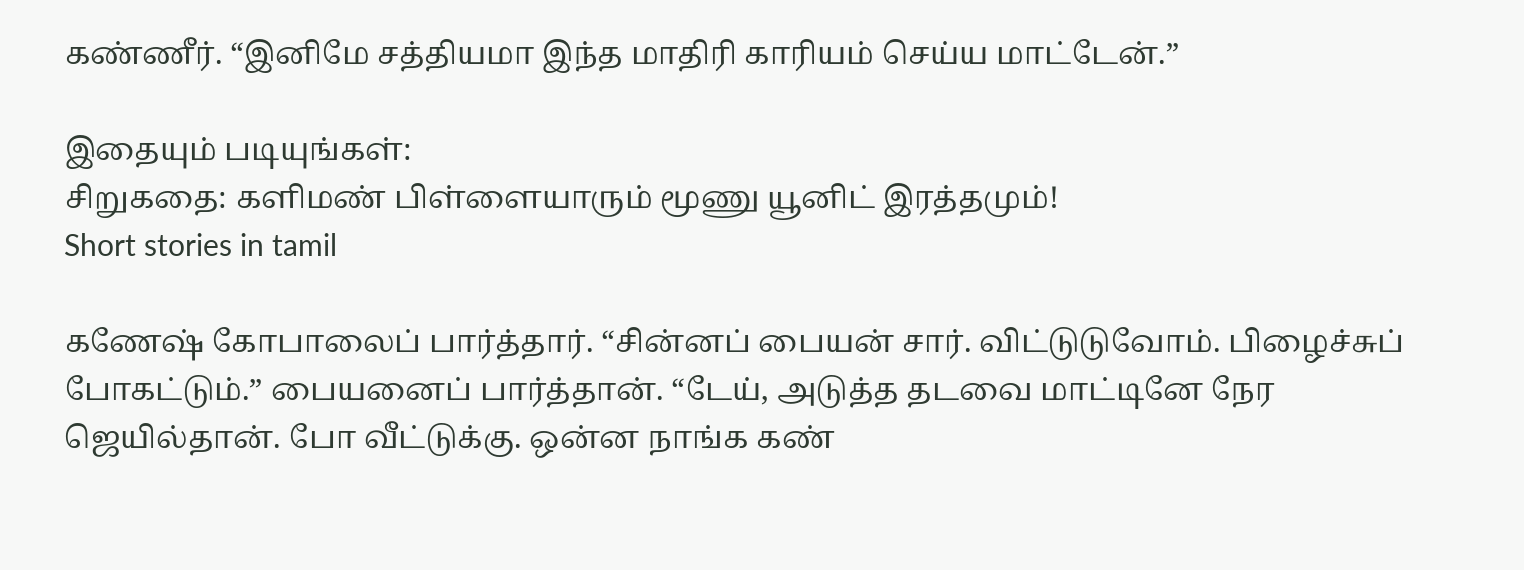கண்ணீர். “இனிமே சத்தியமா இந்த மாதிரி காரியம் செய்ய மாட்டேன்.”

இதையும் படியுங்கள்:
சிறுகதை: களிமண் பிள்ளையாரும் மூணு யூனிட் இரத்தமும்!
Short stories in tamil

கணேஷ் கோபாலைப் பார்த்தார். “சின்னப் பையன் சார். விட்டுடுவோம். பிழைச்சுப் போகட்டும்.” பையனைப் பார்த்தான். “டேய், அடுத்த தடவை மாட்டினே நேர ஜெயில்தான். போ வீட்டுக்கு. ஒன்ன நாங்க கண்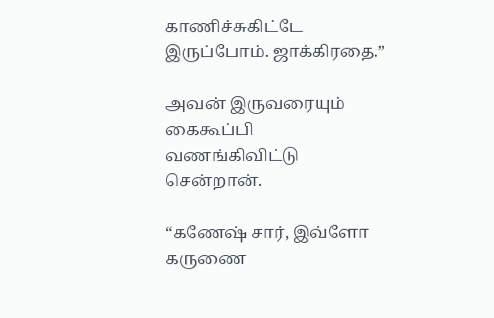காணிச்சுகிட்டே இருப்போம். ஜாக்கிரதை.”

அவன் இருவரையும் கைகூப்பி வணங்கிவிட்டு சென்றான்.

“கணேஷ் சார், இவ்ளோ கருணை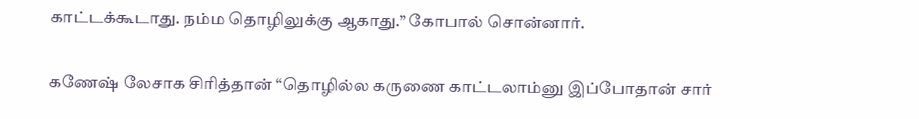காட்டக்கூடாது. நம்ம தொழிலுக்கு ஆகாது.” கோபால் சொன்னார்.

கணேஷ் லேசாக சிரித்தான் “தொழில்ல கருணை காட்டலாம்னு இப்போதான் சார்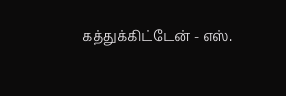கத்துக்கிட்டேன் - எஸ்.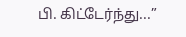பி. கிட்டேர்ந்து...”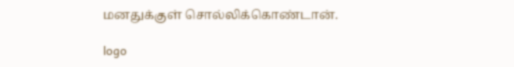மனதுக்குள் சொல்லிக்கொண்டான்.

logo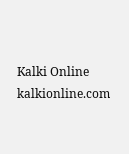Kalki Online
kalkionline.com